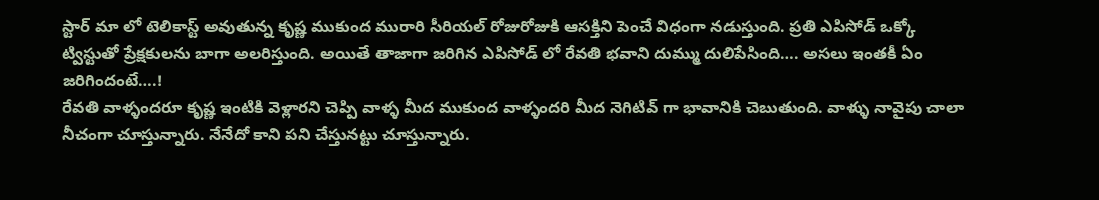స్టార్ మా లో టెలికాస్ట్ అవుతున్న కృష్ణ ముకుంద మురారి సీరియల్ రోజురోజుకి ఆసక్తిని పెంచే విధంగా నడుస్తుంది. ప్రతి ఎపిసోడ్ ఒక్కో ట్విస్టుతో ప్రేక్షకులను బాగా అలరిస్తుంది. అయితే తాజాగా జరిగిన ఎపిసోడ్ లో రేవతి భవాని దుమ్ము దులిపేసింది…. అసలు ఇంతకీ ఏం జరిగిందంటే….!
రేవతి వాళ్ళందరూ కృష్ణ ఇంటికి వెళ్లారని చెప్పి వాళ్ళ మీద ముకుంద వాళ్ళందరి మీద నెగిటివ్ గా భావానికి చెబుతుంది. వాళ్ళు నావైపు చాలా నీచంగా చూస్తున్నారు. నేనేదో కాని పని చేస్తునట్టు చూస్తున్నారు.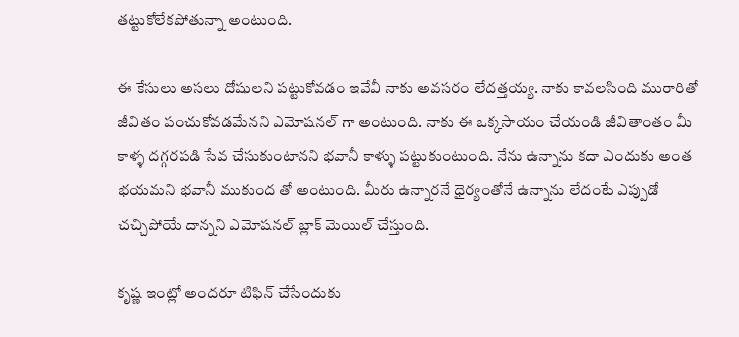తట్టుకోలేకపోతున్నా అంటుంది.

ఈ కేసులు అసలు దోషులని పట్టుకోవడం ఇవేవీ నాకు అవసరం లేదత్తయ్య. నాకు కావలసింది మురారితో జీవితం పంచుకోవడమేనని ఎమోషనల్ గా అంటుంది. నాకు ఈ ఒక్కసాయం చేయండి జీవితాంతం మీ కాళ్ళ దగ్గరపడి సేవ చేసుకుంటానని భవానీ కాళ్ళు పట్టుకుంటుంది. నేను ఉన్నాను కదా ఎందుకు అంత భయమని భవానీ ముకుంద తో అంటుంది. మీరు ఉన్నారనే ధైర్యంతోనే ఉన్నాను లేదంటే ఎప్పుడో చచ్చిపోయే దాన్నని ఎమోషనల్ బ్లాక్ మెయిల్ చేస్తుంది.

కృష్ణ ఇంట్లో అందరూ టిఫిన్ చేసేందుకు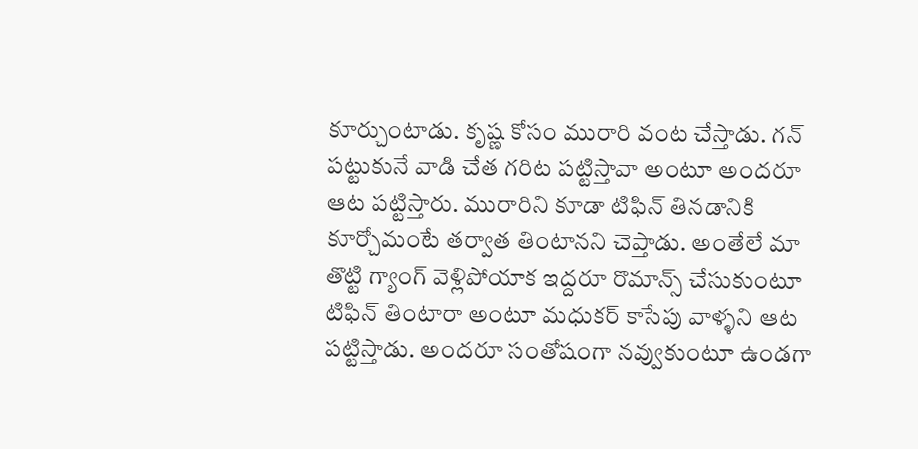కూర్చుంటాడు. కృష్ణ కోసం మురారి వంట చేస్తాడు. గన్ పట్టుకునే వాడి చేత గరిట పట్టిస్తావా అంటూ అందరూ ఆట పట్టిస్తారు. మురారిని కూడా టిఫిన్ తినడానికి కూర్చోమంటే తర్వాత తింటానని చెప్తాడు. అంతేలే మా తొట్టి గ్యాంగ్ వెళ్లిపోయాక ఇద్దరూ రొమాన్స్ చేసుకుంటూ టిఫిన్ తింటారా అంటూ మధుకర్ కాసేపు వాళ్ళని ఆట పట్టిస్తాడు. అందరూ సంతోషంగా నవ్వుకుంటూ ఉండగా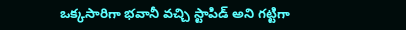ఒక్కసారిగా భవానీ వచ్చి స్టాపిడ్ అని గట్టిగా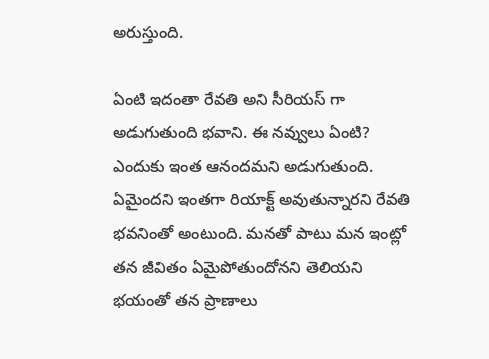అరుస్తుంది.

ఏంటి ఇదంతా రేవతి అని సీరియస్ గా అడుగుతుంది భవాని. ఈ నవ్వులు ఏంటి? ఎందుకు ఇంత ఆనందమని అడుగుతుంది. ఏమైందని ఇంతగా రియాక్ట్ అవుతున్నారని రేవతి భవనింతో అంటుంది. మనతో పాటు మన ఇంట్లో తన జీవితం ఏమైపోతుందోనని తెలియని భయంతో తన ప్రాణాలు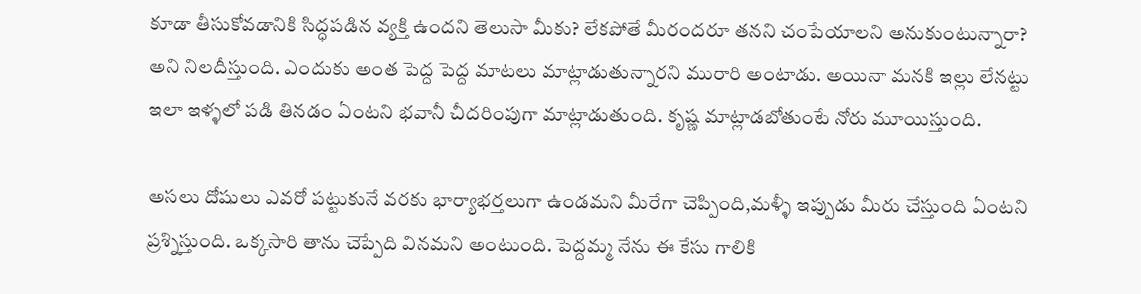కూడా తీసుకోవడానికి సిద్ధపడిన వ్యక్తి ఉందని తెలుసా మీకు? లేకపోతే మీరందరూ తనని చంపేయాలని అనుకుంటున్నారా? అని నిలదీస్తుంది. ఎందుకు అంత పెద్ద పెద్ద మాటలు మాట్లాడుతున్నారని మురారి అంటాడు. అయినా మనకి ఇల్లు లేనట్టు ఇలా ఇళ్ళలో పడి తినడం ఏంటని భవానీ చీదరింపుగా మాట్లాడుతుంది. కృష్ణ మాట్లాడబోతుంటే నోరు మూయిస్తుంది.

అసలు దోషులు ఎవరో పట్టుకునే వరకు భార్యాభర్తలుగా ఉండమని మీరేగా చెప్పింది,మళ్ళీ ఇప్పుడు మీరు చేస్తుంది ఏంటని ప్రశ్నిస్తుంది. ఒక్కసారి తాను చెప్పేది వినమని అంటుంది. పెద్దమ్మ నేను ఈ కేసు గాలికి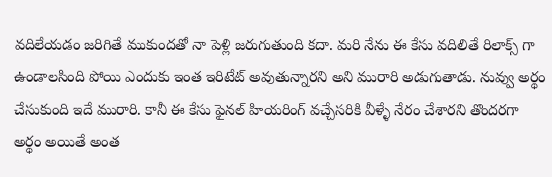వదిలేయడం జరిగితే ముకుందతో నా పెళ్లి జరుగుతుంది కదా. మరి నేను ఈ కేసు వదిలితే రిలాక్స్ గా ఉండాలసింది పోయి ఎందుకు ఇంత ఇరిటేట్ అవుతున్నారని అని మురారి అడుగుతాడు. నువ్వు అర్థం చేసుకుంది ఇదే మురారి. కానీ ఈ కేసు ఫైనల్ హియరింగ్ వచ్చేసరికి వీళ్ళే నేరం చేశారని తొందరగా అర్థం అయితే అంత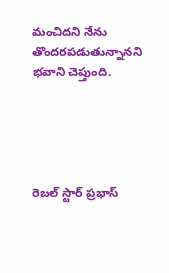మంచిదని నేను తొందరపడుతున్నానని భవాని చెప్తుంది.





రెబల్ స్టార్ ప్రభాస్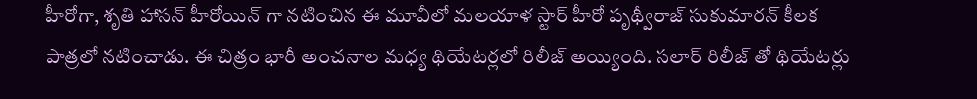హీరోగా, శృతి హాసన్ హీరోయిన్ గా నటించిన ఈ మూవీలో మలయాళ స్టార్ హీరో పృథ్వీరాజ్ సుకుమారన్ కీలక పాత్రలో నటించాడు. ఈ చిత్రం భారీ అంచనాల మధ్య థియేటర్లలో రిలీజ్ అయ్యింది. సలార్ రిలీజ్ తో థియేటర్లు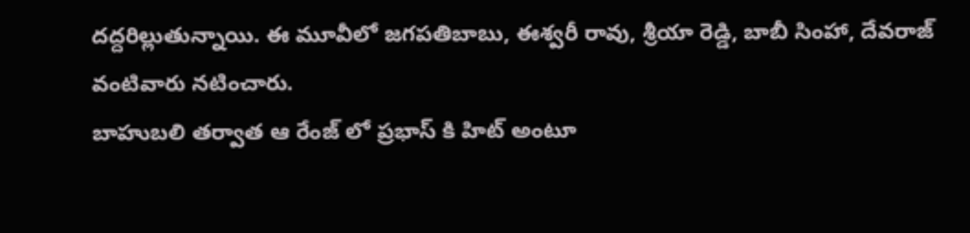దద్దరిల్లుతున్నాయి. ఈ మూవీలో జగపతిబాబు, ఈశ్వరీ రావు, శ్రీయా రెడ్డి, బాబీ సింహా, దేవరాజ్ వంటివారు నటించారు.
బాహుబలి తర్వాత ఆ రేంజ్ లో ప్రభాస్ కి హిట్ అంటూ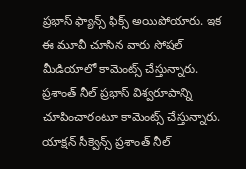ప్రభాస్ ఫ్యాన్స్ ఫిక్స్ అయిపోయారు. ఇక ఈ మూవీ చూసిన వారు సోషల్ మీడియాలో కామెంట్స్ చేస్తున్నారు. ప్రశాంత్ నీల్ ప్రభాస్ విశ్వరూపాన్ని చూపించారంటూ కామెంట్స్ చేస్తున్నారు. యాక్షన్ సీక్వెన్స్ ప్రశాంత్ నీల్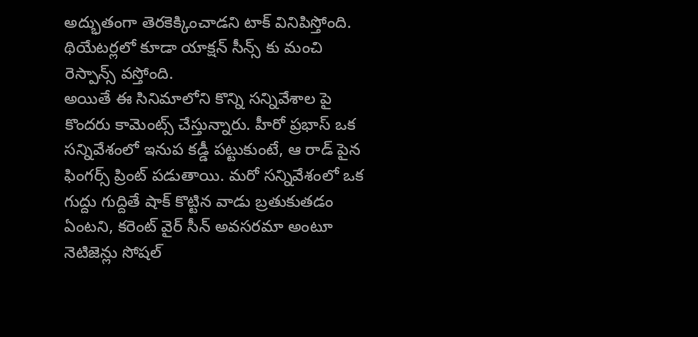అద్భుతంగా తెరకెక్కించాడని టాక్ వినిపిస్తోంది. థియేటర్లలో కూడా యాక్షన్ సీన్స్ కు మంచి రెస్పాన్స్ వస్తోంది.
అయితే ఈ సినిమాలోని కొన్ని సన్నివేశాల పై కొందరు కామెంట్స్ చేస్తున్నారు. హీరో ప్రభాస్ ఒక సన్నివేశంలో ఇనుప కడ్డీ పట్టుకుంటే, ఆ రాడ్ పైన ఫింగర్స్ ప్రింట్ పడుతాయి. మరో సన్నివేశంలో ఒక గుద్దు గుద్దితే షాక్ కొట్టిన వాడు బ్రతుకుతడం ఏంటని, కరెంట్ వైర్ సీన్ అవసరమా అంటూ నెటిజెన్లు సోషల్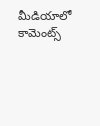మీడియాలో కామెంట్స్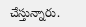చేస్తున్నారు.